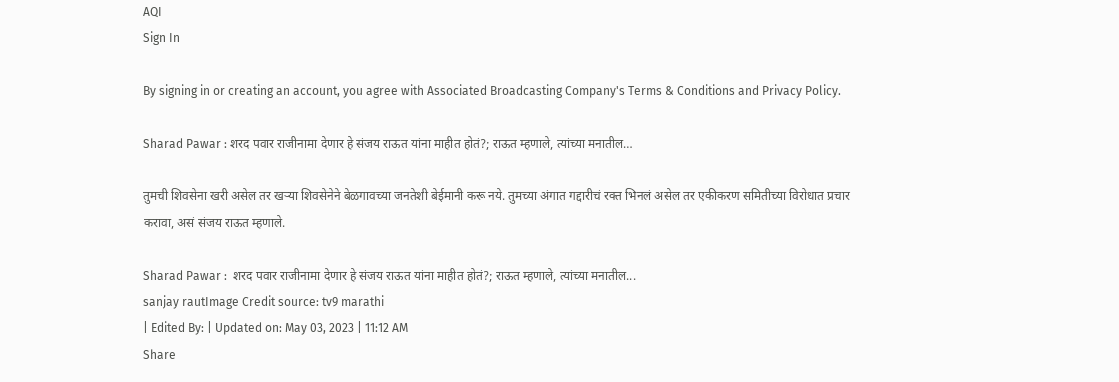AQI
Sign In

By signing in or creating an account, you agree with Associated Broadcasting Company's Terms & Conditions and Privacy Policy.

Sharad Pawar : शरद पवार राजीनामा देणार हे संजय राऊत यांना माहीत होतं?; राऊत म्हणाले, त्यांच्या मनातील…

तुमची शिवसेना खरी असेल तर खऱ्या शिवसेनेने बेळगावच्या जनतेशी बेईमानी करू नये. तुमच्या अंगात गद्दारीचं रक्त भिनलं असेल तर एकीकरण समितीच्या विरोधात प्रचार करावा, असं संजय राऊत म्हणाले.

Sharad Pawar :  शरद पवार राजीनामा देणार हे संजय राऊत यांना माहीत होतं?; राऊत म्हणाले, त्यांच्या मनातील...
sanjay rautImage Credit source: tv9 marathi
| Edited By: | Updated on: May 03, 2023 | 11:12 AM
Share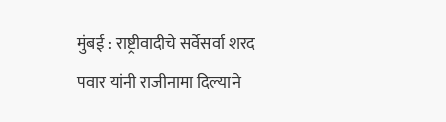मुंबई : राष्ट्रीवादीचे सर्वेसर्वा शरद पवार यांनी राजीनामा दिल्याने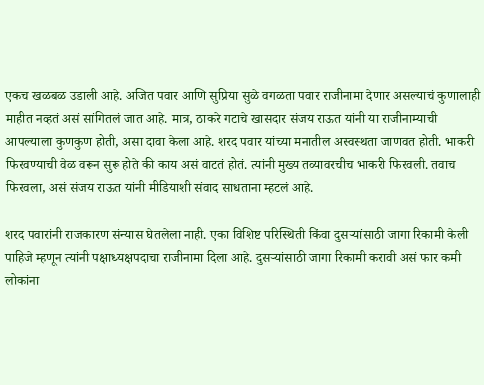एकच खळबळ उडाली आहे. अजित पवार आणि सुप्रिया सुळे वगळता पवार राजीनामा देणार असल्याचं कुणालाही माहीत नव्हतं असं सांगितलं जात आहे. मात्र, ठाकरे गटाचे खासदार संजय राऊत यांनी या राजीनाम्याची आपल्याला कुणकुण होती, असा दावा केला आहे. शरद पवार यांच्या मनातील अस्वस्थता जाणवत होती. भाकरी फिरवण्याची वेळ वरून सुरू होते की काय असं वाटतं होतं. त्यांनी मुख्य तव्यावरचीच भाकरी फिरवली. तवाच फिरवला, असं संजय राऊत यांनी मीडियाशी संवाद साधताना म्हटलं आहे.

शरद पवारांनी राजकारण संन्यास घेतलेला नाही. एका विशिष्ट परिस्थिती किंवा दुसऱ्यांसाठी जागा रिकामी केली पाहिजे म्हणून त्यांनी पक्षाध्यक्षपदाचा राजीनामा दिला आहे. दुसऱ्यांसाठी जागा रिकामी करावी असं फार कमी लोकांना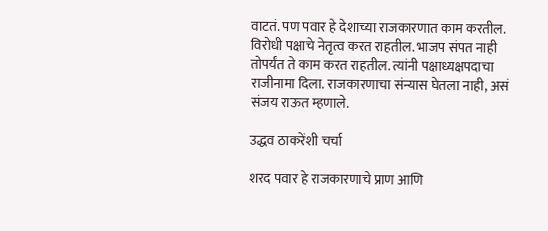वाटतं. पण पवार हे देशाच्या राजकारणात काम करतील. विरोधी पक्षाचे नेतृत्व करत राहतील. भाजप संपत नाही तोपर्यंत ते काम करत राहतील. त्यांनी पक्षाध्यक्षपदाचा राजीनामा दिला. राजकारणाचा संन्यास घेतला नाही, असं संजय राऊत म्हणाले.

उद्धव ठाकरेंशी चर्चा

शरद पवार हे राजकारणाचे प्राण आणि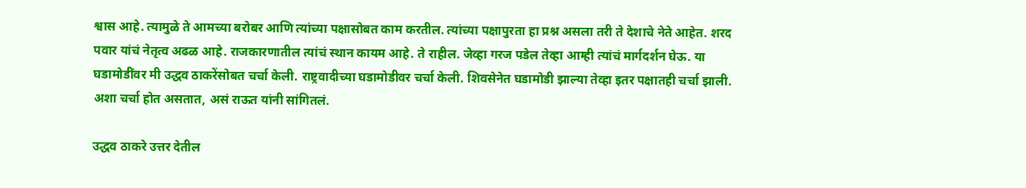श्वास आहे. त्यामुळे ते आमच्या बरोबर आणि त्यांच्या पक्षासोबत काम करतील. त्यांच्या पक्षापुरता हा प्रश्न असला तरी ते देशाचे नेते आहेत. शरद पवार यांचं नेतृत्व अढळ आहे. राजकारणातील त्यांचं स्थान कायम आहे. ते राहील. जेव्हा गरज पडेल तेव्हा आम्ही त्यांचं मार्गदर्शन घेऊ. या घडामोडींवर मी उद्धव ठाकरेंसोबत चर्चा केली. राष्ट्रवादीच्या घडामोडीवर चर्चा केली. शिवसेनेत घडामोडी झाल्या तेव्हा इतर पक्षातही चर्चा झाली. अशा चर्चा होत असतात, असं राऊत यांनी सांगितलं.

उद्धव ठाकरे उत्तर देतील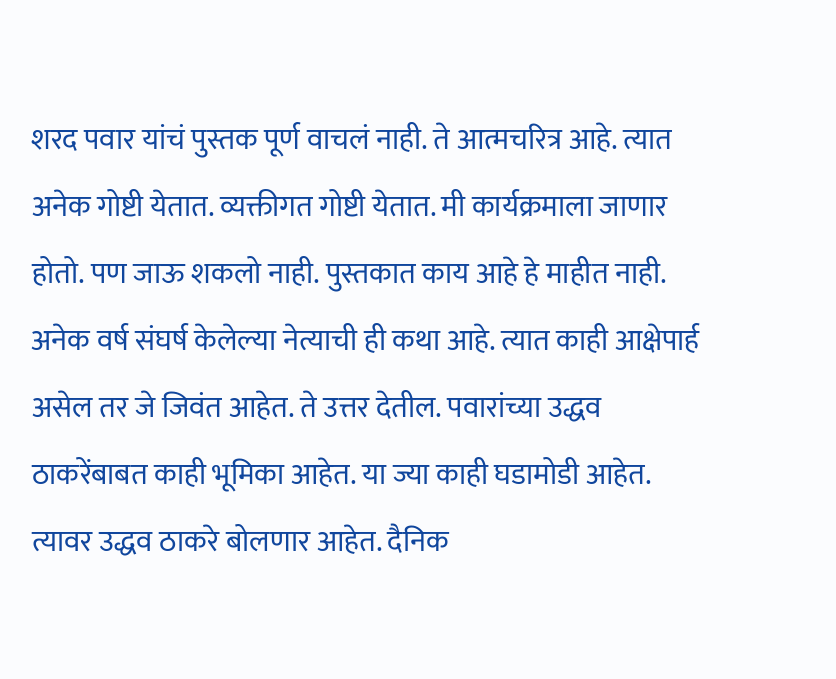शरद पवार यांचं पुस्तक पूर्ण वाचलं नाही. ते आत्मचरित्र आहे. त्यात अनेक गोष्टी येतात. व्यक्तीगत गोष्टी येतात. मी कार्यक्रमाला जाणार होतो. पण जाऊ शकलो नाही. पुस्तकात काय आहे हे माहीत नाही. अनेक वर्ष संघर्ष केलेल्या नेत्याची ही कथा आहे. त्यात काही आक्षेपार्ह असेल तर जे जिवंत आहेत. ते उत्तर देतील. पवारांच्या उद्धव ठाकरेंबाबत काही भूमिका आहेत. या ज्या काही घडामोडी आहेत. त्यावर उद्धव ठाकरे बोलणार आहेत. दैनिक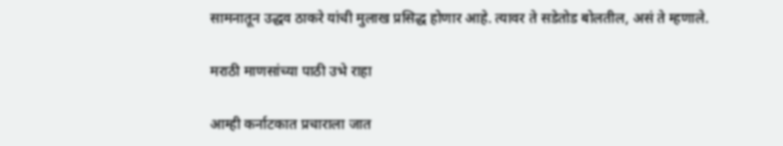सामनातून उद्धव ठाकरे यांची मुलाख प्रसिद्ध होणार आहे. त्यावर ते सडेतोड बोलतील, असं ते म्हणाले.

मराठी माणसांच्या पाठी उभे राहा

आम्ही कर्नाटकात प्रचाराला जात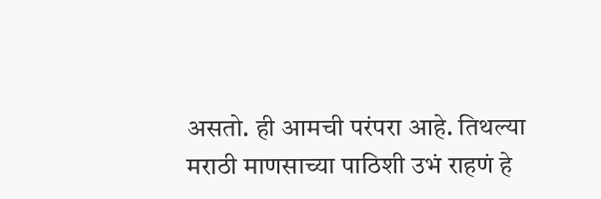असतो. ही आमची परंपरा आहे. तिथल्या मराठी माणसाच्या पाठिशी उभं राहणं हे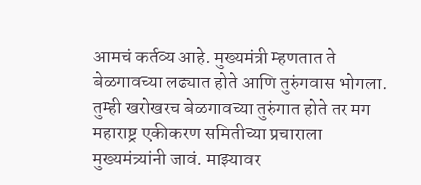आमचं कर्तव्य आहे. मुख्यमंत्री म्हणतात ते बेळगावच्या लढ्यात होते आणि तुरुंगवास भोगला. तुम्ही खरोखरच बेळगावच्या तुरुंगात होते तर मग महाराष्ट्र एकीकरण समितीच्या प्रचाराला मुख्यमंत्र्यांनी जावं. माझ्यावर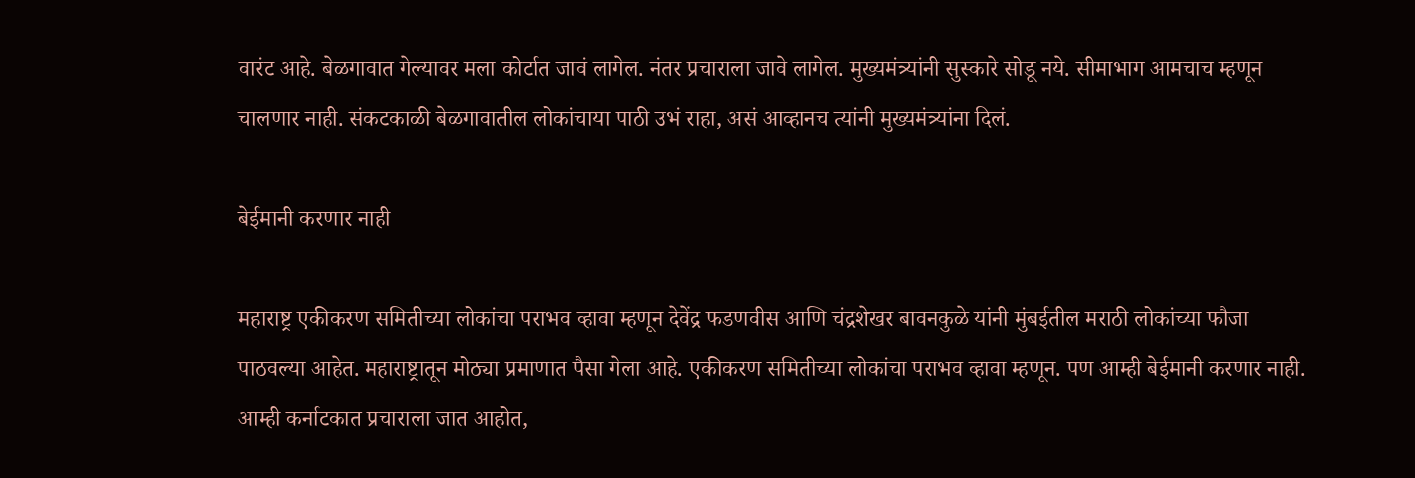वारंट आहे. बेळगावात गेल्यावर मला कोर्टात जावं लागेल. नंतर प्रचाराला जावे लागेल. मुख्यमंत्र्यांनी सुस्कारे सोडू नये. सीमाभाग आमचाच म्हणून चालणार नाही. संकटकाळी बेळगावातील लोकांचाया पाठी उभं राहा, असं आव्हानच त्यांनी मुख्यमंत्र्यांना दिलं.

बेईमानी करणार नाही

महाराष्ट्र एकीकरण समितीच्या लोकांचा पराभव व्हावा म्हणून देवेंद्र फडणवीस आणि चंद्रशेखर बावनकुळे यांनी मुंबईतील मराठी लोकांच्या फौजा पाठवल्या आहेत. महाराष्ट्रातून मोठ्या प्रमाणात पैसा गेला आहे. एकीकरण समितीच्या लोकांचा पराभव व्हावा म्हणून. पण आम्ही बेईमानी करणार नाही. आम्ही कर्नाटकात प्रचाराला जात आहोत,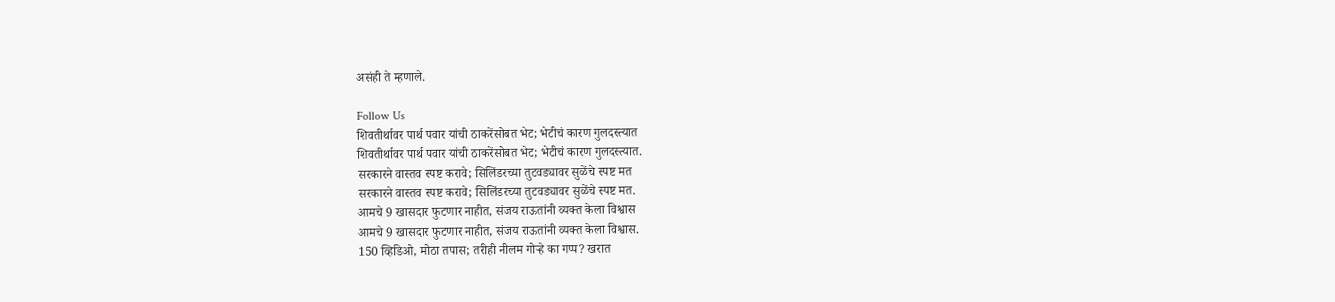असंही ते म्हणाले.

Follow Us
शिवतीर्थावर पार्थ पवार यांची ठाकरेंसोबत भेट; भेटीचं कारण गुलदस्त्यात
शिवतीर्थावर पार्थ पवार यांची ठाकरेंसोबत भेट; भेटीचं कारण गुलदस्त्यात.
सरकारने वास्तव स्पष्ट करावे; सिलिंडरच्या तुटवड्यावर सुळेंचे स्पष्ट मत
सरकारने वास्तव स्पष्ट करावे; सिलिंडरच्या तुटवड्यावर सुळेंचे स्पष्ट मत.
आमचे 9 खासदार फुटणार नाहीत, संजय राऊतांनी व्यक्त केला विश्वास
आमचे 9 खासदार फुटणार नाहीत, संजय राऊतांनी व्यक्त केला विश्वास.
150 व्हिडिओ, मोठा तपास; तरीही नीलम गोऱ्हे का गप्प? खरात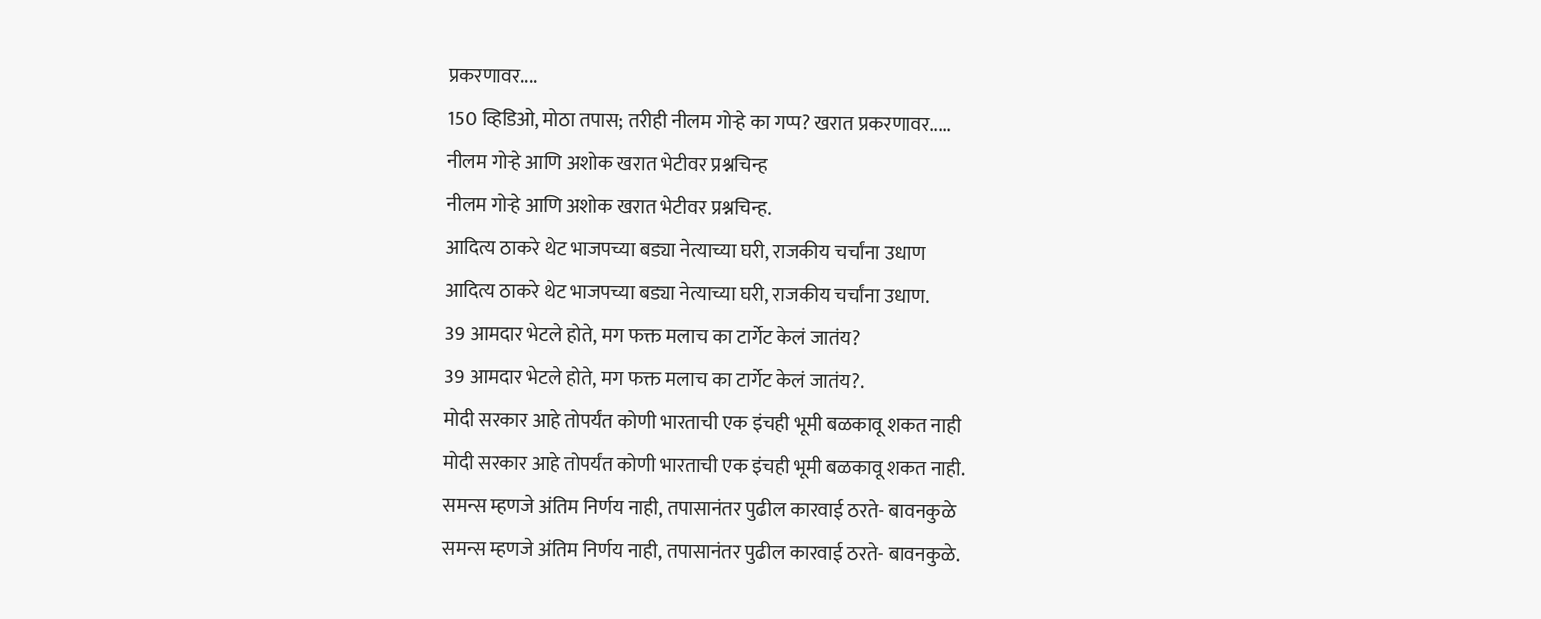प्रकरणावर....
150 व्हिडिओ, मोठा तपास; तरीही नीलम गोऱ्हे का गप्प? खरात प्रकरणावर.....
नीलम गोऱ्हे आणि अशोक खरात भेटीवर प्रश्नचिन्ह
नीलम गोऱ्हे आणि अशोक खरात भेटीवर प्रश्नचिन्ह.
आदित्य ठाकरे थेट भाजपच्या बड्या नेत्याच्या घरी, राजकीय चर्चांना उधाण
आदित्य ठाकरे थेट भाजपच्या बड्या नेत्याच्या घरी, राजकीय चर्चांना उधाण.
39 आमदार भेटले होते, मग फक्त मलाच का टार्गेट केलं जातंय?
39 आमदार भेटले होते, मग फक्त मलाच का टार्गेट केलं जातंय?.
मोदी सरकार आहे तोपर्यंत कोणी भारताची एक इंचही भूमी बळकावू शकत नाही
मोदी सरकार आहे तोपर्यंत कोणी भारताची एक इंचही भूमी बळकावू शकत नाही.
समन्स म्हणजे अंतिम निर्णय नाही, तपासानंतर पुढील कारवाई ठरते- बावनकुळे
समन्स म्हणजे अंतिम निर्णय नाही, तपासानंतर पुढील कारवाई ठरते- बावनकुळे.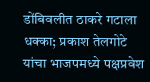डोंबिवलीत ठाकरे गटाला धक्का; प्रकाश तेलगोटे यांचा भाजपमध्ये पक्षप्रवेश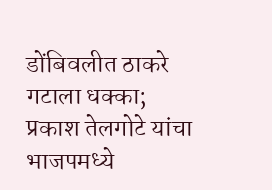डोंबिवलीत ठाकरे गटाला धक्का; प्रकाश तेलगोटे यांचा भाजपमध्ये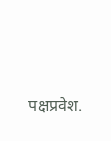पक्षप्रवेश.